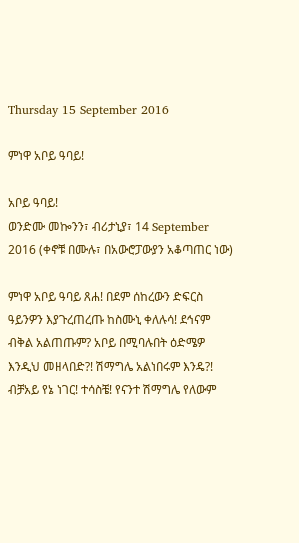Thursday 15 September 2016

ምነዋ አቦይ ዓባይ!

አቦይ ዓባይ!
ወንድሙ መኰንን፣ ብሪታኒያ፣ 14 September 2016 (ቀኖቹ በሙሉ፣ በአውሮፓውያን አቆጣጠር ነው)

ምነዋ አቦይ ዓባይ ጸሐ! በደም ሰከረውን ድፍርስ ዓይንዎን እያጉረጠረጡ ከስሙኒ ቀለሉሳ! ደኅናም ብቅል አልጠጡም? አቦይ በሚባሉበት ዕድሜዎ እንዲህ መዘላበድ?! ሽማግሌ አልነበሩም እንዴ?! ብቻአይ የኔ ነገር! ተሳስቼ! የናንተ ሽማግሌ የለውም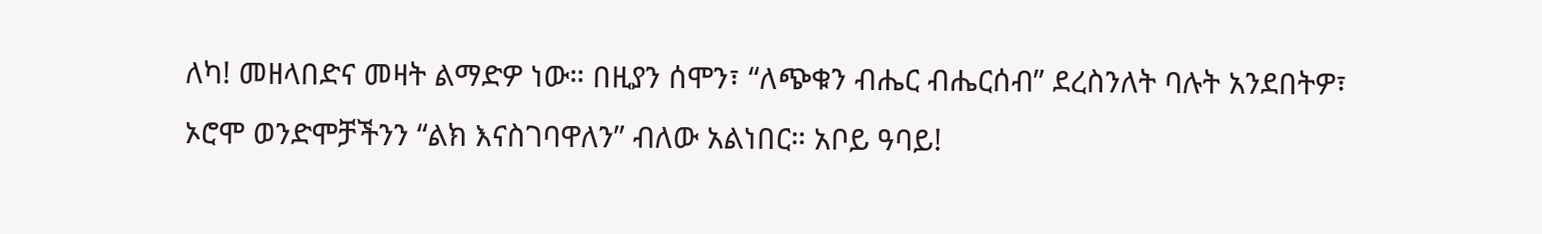ለካ! መዘላበድና መዛት ልማድዎ ነው። በዚያን ሰሞን፣ “ለጭቁን ብሔር ብሔርሰብ” ደረስንለት ባሉት አንደበትዎ፣ ኦሮሞ ወንድሞቻችንን “ልክ እናስገባዋለን” ብለው አልነበር። አቦይ ዓባይ!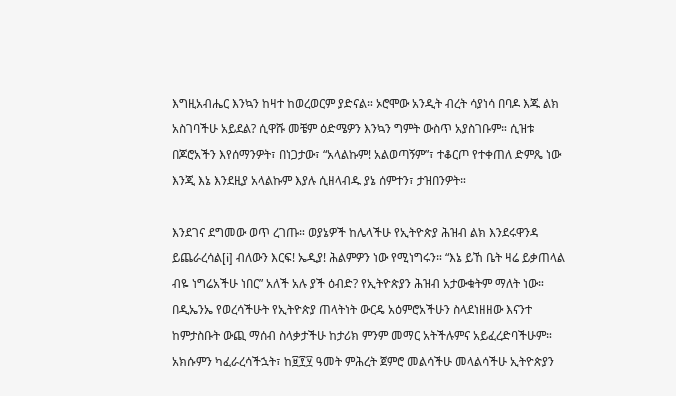እግዚአብሔር እንኳን ከዛተ ከወረወርም ያድናል። ኦሮሞው አንዲት ብረት ሳያነሳ በባዶ እጁ ልክ አስገባችሁ አይደል? ሲዋሹ መቼም ዕድሜዎን እንኳን ግምት ውስጥ አያስገቡም። ሲዝቱ በጆሮአችን እየሰማንዎት፣ በነጋታው፣ “አላልኩም! አልወጣኝም”፣ ተቆርጦ የተቀጠለ ድምጼ ነው እንጂ እኔ እንደዚያ አላልኩም እያሉ ሲዘላብዱ ያኔ ሰምተን፣ ታዝበንዎት።

እንደገና ደግመው ወጥ ረገጡ። ወያኔዎች ከሌላችሁ የኢትዮጵያ ሕዝብ ልክ እንደሩዋንዳ ይጨራረሳል[i] ብለውን እርፍ! ኤዲያ! ሕልምዎን ነው የሚነግሩን። “እኔ ይኸ ቤት ዛሬ ይቃጠላል ብዬ ነግሬአችሁ ነበር” አለች አሉ ያች ዕብድ? የኢትዮጵያን ሕዝብ አታውቁትም ማለት ነው። በዲኤንኤ የወረሳችሁት የኢትዮጵያ ጠላትነት ውርዴ አዕምሮአችሁን ስላደነዘዘው እናንተ ከምታስቡት ውጪ ማሰብ ስላቃታችሁ ከታሪክ ምንም መማር አትችሉምና አይፈረድባችሁም። አክሱምን ካፈራረሳችኋት፣ ከ፱፻፶ ዓመት ምሕረት ጀምሮ መልሳችሁ መላልሳችሁ ኢትዮጵያን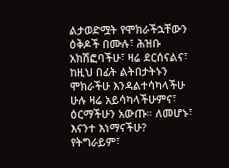ልታወድሟት የሞክራችኋቸውን ዕቅዶች በሙሉ፣ ሕዝቡ አክሽፎባችሁ፣ ዛሬ ደርሰናልና፣ ከዚህ በፊት ልትበታትኑን ሞክራችሁ እንዳልተሳካላችሁ ሁሉ ዛሬ አይሳካላችሁምና፣ ዕርማችሁን አውጡ። ለመሆኑ፣ እናንተ እነማናችሁ? የትግራይም፣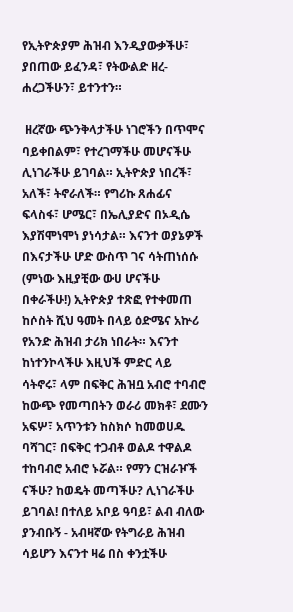የኢትዮጵያም ሕዝብ እንዲያውቃችሁ፣ ያበጠው ይፈንዳ፣ የትውልድ ዘረ-ሐረጋችሁን፣ ይተንተን።

 ዘረኛው ጭንቅላታችሁ ነገሮችን በጥሞና ባይቀበልም፣ የተረገማችሁ መሆናችሁ ሊነገራችሁ ይገባል። ኢትዮጵያ ነበረች፣ አለች፣ ትኖራለች። የግሪኩ ጸሐፊና ፍላስፋ፣ ሆሜር፣ በኤሊያድና በኦዲሴ እያሽሞነሞነ ያነሳታል። እናንተ ወያኔዎች በእናታችሁ ሆድ ውስጥ ገና ሳትጠነሰሱ (ምነው እዚያቺው ውሀ ሆናችሁ በቀራችሁ!) ኢትዮጵያ ተጽፎ የተቀመጠ ከሶስት ሺህ ዓመት በላይ ዕድሜና አኵሪ የአንድ ሕዝብ ታሪክ ነበራት። እናንተ ከነተንኮላችሁ እዚህች ምድር ላይ ሳትኖሩ፣ ላም በፍቅር ሕዝቧ አብሮ ተባብሮ ከውጭ የመጣበትን ወራሪ መክቶ፣ ደሙን አፍሦ፣ አጥንቱን ከስክሶ ከመወሀዱ ባሻገር፣ በፍቅር ተጋብቶ ወልዶ ተዋልዶ ተከባብሮ አብሮ ኑሯል። የማን ርዝራዦች ናችሁ? ከወዴት መጣችሁ? ሊነገራችሁ ይገባል! በተለይ አቦይ ዓባይ፣ ልብ ብለው ያንብቡኝ - አብዛኛው የትግራይ ሕዝብ ሳይሆን እናንተ ዛሬ በስ ቀንቷችሁ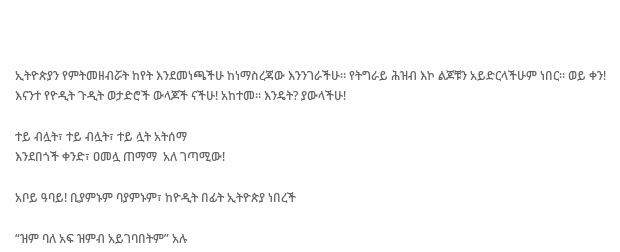ኢትዮጵያን የምትመዘብሯት ከየት እንደመነጫችሁ ከነማስረጃው እንንገራችሁ። የትግራይ ሕዝብ እኮ ልጆቹን አይድርላችሁም ነበር። ወይ ቀን! እናንተ የዮዲት ጉዲት ወታድሮች ውላጆች ናችሁ! አከተመ። እንዴት? ያውላችሁ!

ተይ ብሏት፣ ተይ ብሏት፣ ተይ ሏት አትሰማ
እንደበጎች ቀንድ፣ ዐመሏ ጠማማ  አለ ገጣሚው!

አቦይ ዓባይ! ቢያምኑም ባያምኑም፣ ከዮዲት በፊት ኢትዮጵያ ነበረች

“ዝም ባለ አፍ ዝምብ አይገባበትም” አሉ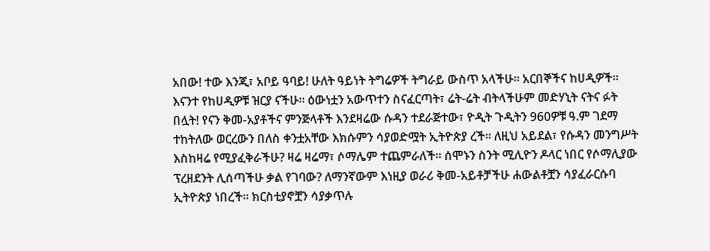አበው! ተው እንጂ፣ አቦይ ዓባይ! ሁለት ዓይነት ትግሬዎች ትግራይ ውስጥ አላችሁ። አርበኞችና ከሀዲዎች። እናንተ የከሀዲዎቹ ዝርያ ናችሁ። ዕውነቷን አውጥተን ስናፈርጣት፣ ሬት-ሬት ብትላችሁም መድሃኒት ናትና ፉት በሏት! የናን ቅመ-አያቶችና ምንጅላቶች እንደዛሬው ሱዳን ተደራጅተው፣ ዮዲት ጉዲትን 960ዎቹ ዓ.ም ገደማ ተከትለው ወርረውን በለስ ቀንቷአቸው እክሱምን ሳያወድሟት ኢትዮጵያ ረች። ለዚህ አይደል፣ የሱዳን መንግሥት እስከዛሬ የሚያፈቅራችሁ? ዛሬ ዛሬማ፣ ሶማሌም ተጨምራለች። ሰሞኑን ስንት ሚሊዮን ዶላር ነበር የሶማሊያው ፕረዘደንት ሊሰጣችሁ ቃል የገባው? ለማንኛውም እነዚያ ወራሪ ቅመ-አይቶቻችሁ ሐውልቶቿን ሳያፈራርሱባ ኢትዮጵያ ነበረች። ክርስቲያኖቿን ሳያቃጥሉ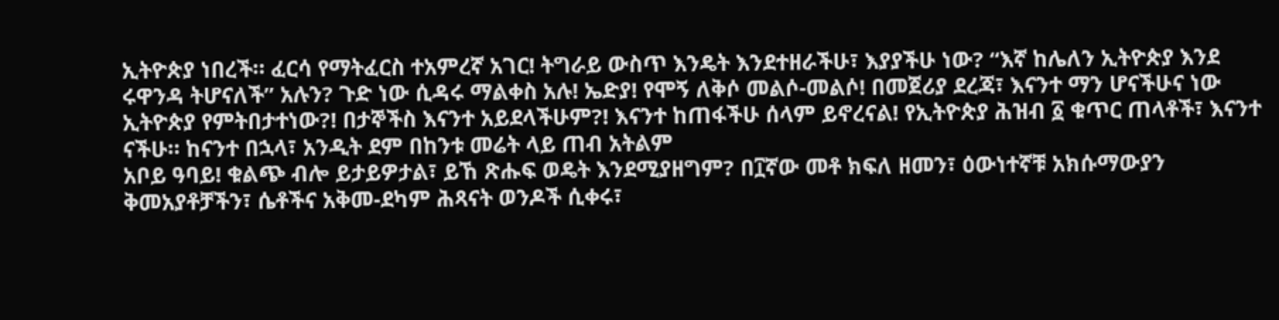ኢትዮጵያ ነበረች። ፈርሳ የማትፈርስ ተአምረኛ አገር! ትግራይ ውስጥ እንዴት እንደተዘራችሁ፣ እያያችሁ ነው? “እኛ ከሌለን ኢትዮጵያ እንደ ሩዋንዳ ትሆናለች” አሉን? ጉድ ነው ሲዳሩ ማልቀስ አሉ! ኤድያ! የሞኝ ለቅሶ መልሶ-መልሶ! በመጀሪያ ደረጃ፣ እናንተ ማን ሆናችሁና ነው ኢትዮጵያ የምትበታተነው?! በታኞችስ እናንተ አይደላችሁም?! እናንተ ከጠፋችሁ ሰላም ይኖረናል! የኢትዮጵያ ሕዝብ ፩ ቁጥር ጠላቶች፣ እናንተ ናችሁ። ከናንተ በኋላ፣ አንዲት ደም በከንቱ መሬት ላይ ጠብ አትልም
አቦይ ዓባይ! ቁልጭ ብሎ ይታይዎታል፣ ይኸ ጽሑፍ ወዴት እንደሚያዘግም? በ፲ኛው መቶ ክፍለ ዘመን፣ ዕውነተኛቹ አክሱማውያን ቅመአያቶቻችን፣ ሴቶችና አቅመ-ደካም ሕጻናት ወንዶች ሲቀሩ፣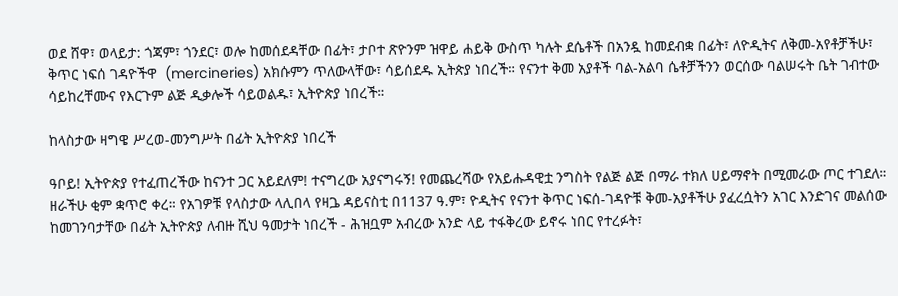ወደ ሸዋ፣ ወላይታ: ጎጃም፣ ጎንደር፣ ወሎ ከመሰደዳቸው በፊት፣ ታቦተ ጽዮንም ዝዋይ ሐይቅ ውስጥ ካሉት ደሴቶች በአንዷ ከመደብቋ በፊት፣ ለዮዲትና ለቅመ-አየቶቻችሁ፣ ቅጥር ነፍሰ ገዳዮችዋ  (mercineries) አክሱምን ጥለውላቸው፣ ሳይሰደዱ ኢትጵያ ነበረች። የናንተ ቅመ አያቶች ባል-አልባ ሴቶቻችንን ወርሰው ባልሠሩት ቤት ገብተው ሳይከረቸሙና የእርጉም ልጅ ዲቃሎች ሳይወልዱ፣ ኢትዮጵያ ነበረች።

ከላስታው ዛግዌ ሥረወ-መንግሥት በፊት ኢትዮጵያ ነበረች

ዓቦይ! ኢትዮጵያ የተፈጠረችው ከናንተ ጋር አይደለም! ተናግረው አያናግሩኝ! የመጨረሻው የአይሑዳዊቷ ንግስት የልጅ ልጅ በማራ ተክለ ሀይማኖት በሚመራው ጦር ተገደለ። ዘራችሁ ቂም ቋጥሮ ቀረ። የአገዎቹ የላስታው ላሊበላ የዛጔ ዳይናስቲ በ1137 ዓ.ም፣ ዮዲትና የናንተ ቅጥር ነፍሰ-ገዳዮቹ ቅመ-አያቶችሁ ያፈረሷትን አገር እንድገና መልሰው ከመገንባታቸው በፊት ኢትዮጵያ ለብዙ ሺህ ዓመታት ነበረች - ሕዝቧም አብረው አንድ ላይ ተፋቅረው ይኖሩ ነበር የተረፉት፣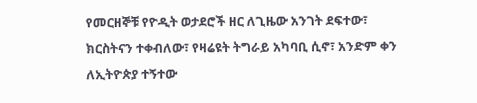የመርዘኞቹ የዮዲት ወታደሮች ዘር ለጊዜው አንገት ደፍተው፣ ክርስትናን ተቀብለው፣ የዛሬዩት ትግራይ አካባቢ ሲኖ፣ አንድም ቀን ለኢትዮጵያ ተኝተው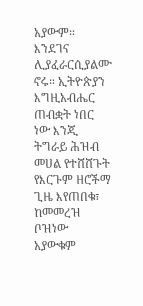አያውም። እንደገና ሊያፈራርሲያልሙ ኖሩ። ኢትዮጵያን እግዚአብሔር ጠብቋት ነበር ነው እንጂ ትግራይ ሕዝብ መሀል የተሸሸጉት የእርጉም ዘሮችማ ጊዜ እየጠበቁ፣ ከመመረዝ ቦዝነው አያውቁም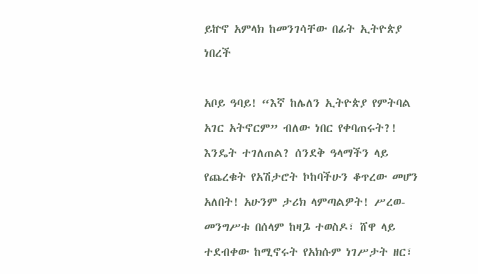ይኵኖ አምላክ ከመንገሳቸው በፊት ኢትዮጵያ ነበረች

አቦይ ዓባይ! “እኛ ከሌለን ኢትዮጵያ የምትባል አገር አትኖርም” ብለው ነበር የቀባጠሩት?! እንዴት ተገለጠል? ሰንደቅ ዓላማችን ላይ የጨረቁት የአሽታሮት ኮከባችሁን ቆጥረው መሆን አለበት! አሁንም ታሪክ ላምጣልዎት! ሥረወ-መንግሥቱ በሰላም ከዛጔ ተወስዶ፣ ሸዋ ላይ ተደብቀው ከሚኖሩት የአክሱም ነገሥታት ዘር፣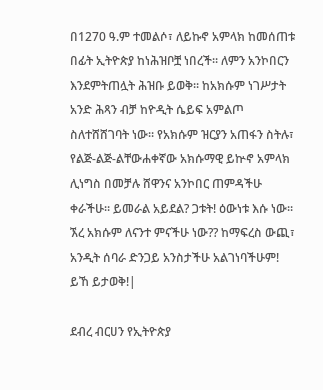በ1270 ዓ.ም ተመልሶ፣ ለይኩኖ አምላክ ከመሰጠቱ በፊት ኢትዮጵያ ከነሕዝቦቿ ነበረች። ለምን አንኮበርን እንደምትጠሏት ሕዝቡ ይወቅ። ከአክሱም ነገሥታት አንድ ሕጻን ብቻ ከዮዲት ሴይፍ አምልጦ ስለተሸሸገባት ነው። የአክሱም ዝርያን አጠፋን ስትሉ፣ የልጅ-ልጅ-ልቸውሐቀኛው አክሱማዊ ይኵኖ አምላክ ሊነግስ በመቻሉ ሸዋንና አንኮበር ጠምዳችሁ ቀራችሁ። ይመራል አይደል? ጋቱት! ዕውነቱ እሱ ነው። ኧረ አክሱም ለናንተ ምናችሁ ነው?? ከማፍረስ ውጪ፣ አንዲት ሰባራ ድንጋይ አንስታችሁ አልገነባችሁም! ይኸ ይታወቅ!|

ደብረ ብርሀን የኢትዮጵያ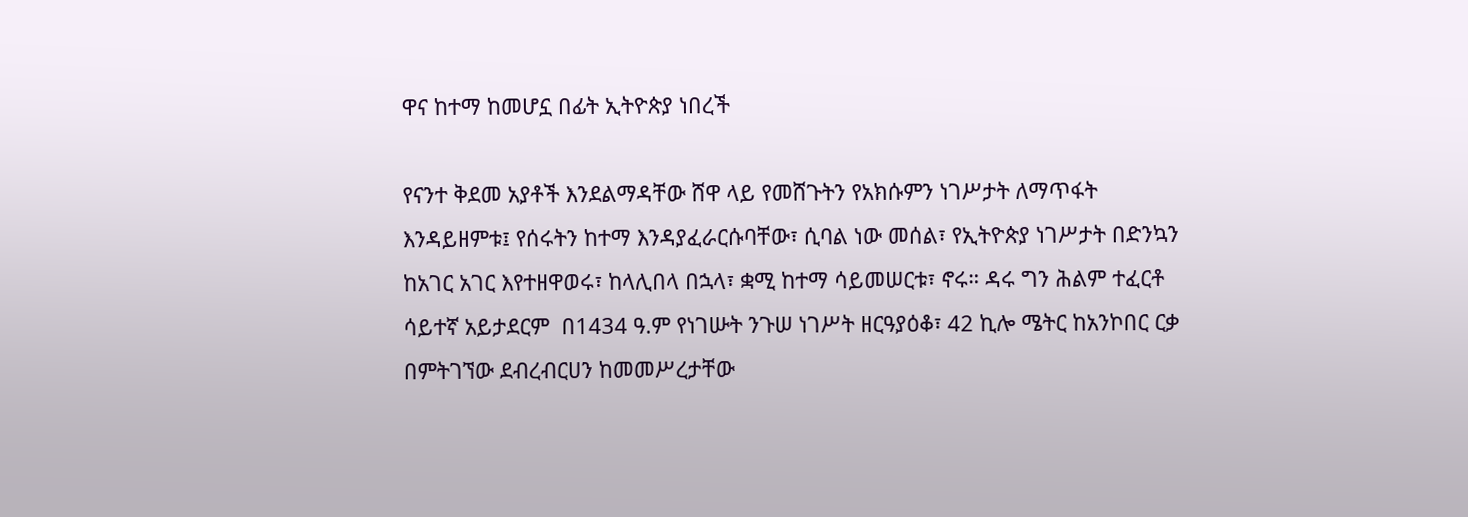ዋና ከተማ ከመሆኗ በፊት ኢትዮጵያ ነበረች

የናንተ ቅደመ አያቶች እንደልማዳቸው ሸዋ ላይ የመሸጉትን የአክሱምን ነገሥታት ለማጥፋት እንዳይዘምቱ፤ የሰሩትን ከተማ እንዳያፈራርሱባቸው፣ ሲባል ነው መሰል፣ የኢትዮጵያ ነገሥታት በድንኳን ከአገር አገር እየተዘዋወሩ፣ ከላሊበላ በኋላ፣ ቋሚ ከተማ ሳይመሠርቱ፣ ኖሩ። ዳሩ ግን ሕልም ተፈርቶ ሳይተኛ አይታደርም  በ1434 ዓ.ም የነገሡት ንጉሠ ነገሥት ዘርዓያዕቆ፣ 42 ኪሎ ሜትር ከአንኮበር ርቃ በምትገኘው ደብረብርሀን ከመመሥረታቸው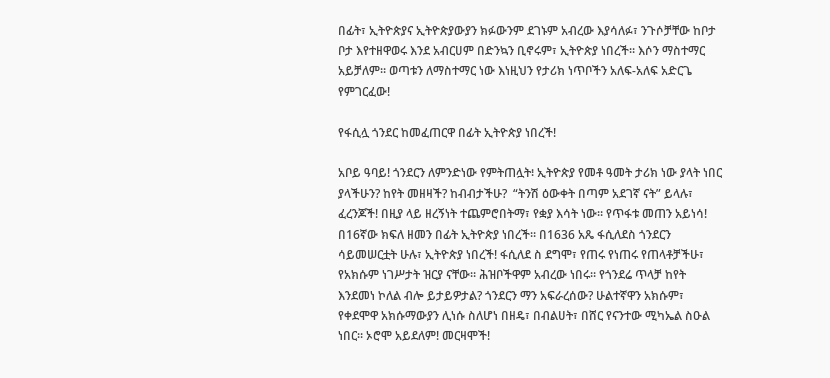በፊት፣ ኢትዮጵያና ኢትዮጵያውያን ክፉውንም ደገኑም አብረው እያሳለፉ፣ ንጉሶቻቸው ከቦታ ቦታ እየተዘዋወሩ እንደ አብርሀም በድንኳን ቢኖሩም፣ ኢትዮጵያ ነበረች። እሶን ማስተማር አይቻለም። ወጣቱን ለማስተማር ነው እነዚህን የታሪክ ነጥቦችን አለፍ-አለፍ አድርጌ የምገርፈው!

የፋሲሏ ጎንደር ከመፈጠርዋ በፊት ኢትዮጵያ ነበረች!

አቦይ ዓባይ! ጎንደርን ለምንድነው የምትጠሏት፧ ኢትዮጵያ የመቶ ዓመት ታሪክ ነው ያላት ነበር ያላችሁን? ከየት መዘዛች? ከብብታችሁ?  “ትንሽ ዕውቀት በጣም አደገኛ ናት” ይላሉ፣ ፈረንጆች! በዚያ ላይ ዘረኝነት ተጨምሮበትማ፣ የቋያ እሳት ነው። የጥፋቱ መጠን አይነሳ! በ16ኛው ክፍለ ዘመን በፊት ኢትዮጵያ ነበረች። በ1636 አጼ ፋሲለደስ ጎንደርን ሳይመሠርቷት ሁሉ፣ ኢትዮጵያ ነበረች! ፋሲለደ ስ ደግሞ፣ የጠሩ የነጠሩ የጠላቶቻችሁ፣ የአክሱም ነገሥታት ዝርያ ናቸው። ሕዝቦችዋም አብረው ነበሩ። የጎንደሬ ጥላቻ ከየት እንደመነ ኮለል ብሎ ይታይዎታል? ጎንደርን ማን አፍራረሰው? ሁልተኛዋን አክሱም፣ የቀደሞዋ አክሱማውያን ሊነሱ ስለሆነ በዘዴ፣ በብልሀት፣ በሸር የናንተው ሚካኤል ስዑል ነበር። ኦሮሞ አይደለም! መርዛሞች!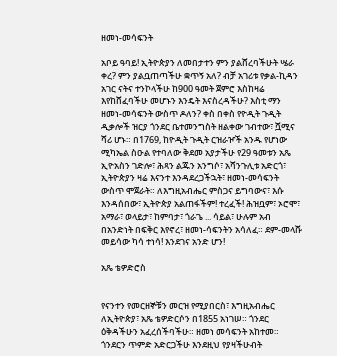ዘመነ-መሳፍንት

አቦይ ዓባይ! ኢትዮጵያን ለመበታተን ምን ያልሸረባችሁት ሤራ ቀረ? ምን ያልቧጠጣችሁ ቋጥኝ አለ? ብቻ አገሪቱ የቃል-ኪዳን አገር ናትና ተንኮላችሁ ከ900 ዓመት ጀምሮ እስከዛሬ እየከሸፈባችሁ መሆኑን እንዴት እናስረዳችሁ? እስቲ ማን ዘመነ-መሳፍንት ውስጥ ዶለን? ቀስ በቀስ የዮዲት ጉዲት ዲቃሎች ዝርያ ጎንደር ቤተመንግስት ዘልቀው ገብተው፣ ሿሚና ሻሪ ሆኑ። በ1769, ከዮዲት ጉዲት ርዝራዦች አንዱ የሆነው ሚካኤል ስዑል የተባለው ቅደመ አያታችሁ የ29 ዓመቱን አጼ ኢዮአስን ገድሎ፣ ሕጻን ልጁን አንግሶ፣ አሻንጉሊቱ አድርጎ፣ ኢትዮጵያን ዛሬ እናንተ እንዳደረጋችኋት፣ ዘመነ-መሳፍንት ውስጥ ሞጀራት። ለእግዚአብሔር ምስጋና ይግባውና፣ እሱ እንዳሰበው፣ ኢትዮጵያ አልጠፋችም! ተረፈች! ሕዝቧም፣ ኦሮሞ፣ አማራ፣ ወላይታ፣ ከምባታ፣ ጎራጌ ... ሳይል፣ ሁሉም አብ በአንድነት በፍቅር እየኖረ፣ ዘመነ-ሳፍንትን አሳለፈ። ደም-መላሹ መይሳው ካሳ ተነሳ! እንደገና አንድ ሆን!

አጼ ቴዎድሮስ


የናንተን የመርዘኞቹን መርዝ የሚያበርስ፣ እግዚአብሔር ለኢትዮጵያ፣ አጼ ቴዎድርሶን በ1855 አነገሠ። ጎንደር ዕቅዳችሁን አፈረሰችባችሁ። ዘመነ መሳፍንት አከተመ። ጎንደርን ጥምድ አድርጋችሁ እንደዚህ የያዛችሁብት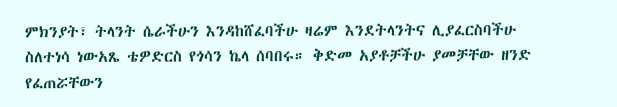ምክንያት፣ ትላንት ሴራችሁን እንዳከሸፈባችሁ ዛሬም እንደትላንትና ሊያፈርስባችሁ ስለተነሳ ነውአጼ ቴዎድርስ የጎሳን ኬላ ሰባበሩ። ቅድመ አያቶቻችሁ ያመቻቸው ዘንድ የፈጠሯቸውን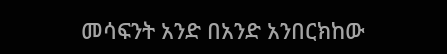መሳፍንት አንድ በአንድ አንበርክከው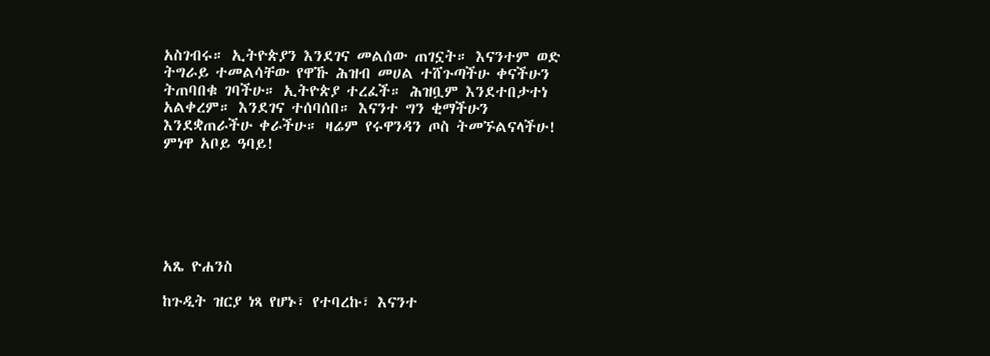አስገብሩ። ኢትዮጵያን እንደገና መልሰው ጠገኗት። እናንተም ወድ ትግራይ ተመልሳቸው የዋኹ ሕዝብ መሀል ተሸጉጣችሁ ቀናችሁን ትጠባበቁ ገባችሁ። ኢትዮጵያ ተረፈች። ሕዝቧም እንደተበታተነ አልቀረም። እንደገና ተሰባሰበ። እናንተ ግን ቂማችሁን እንደቋጠራችሁ ቀራችሁ። ዛሬም የሩዋንዳን ጦስ ትመኙልናላችሁ! ምነዋ አቦይ ዓባይ!






አጼ ዮሐንስ

ከጉዲት ዝርያ ነጻ የሆኑ፣ የተባረኩ፣ እናንተ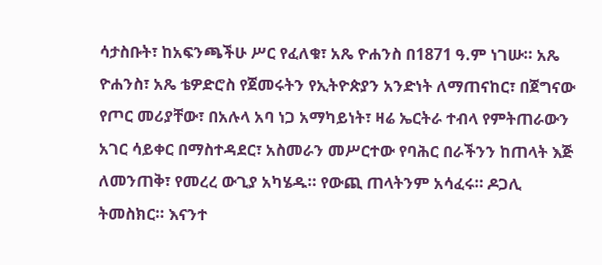ሳታስቡት፣ ከአፍንጫችሁ ሥር የፈለቁ፣ አጼ ዮሐንስ በ1871 ዓ.ም ነገሡ። አጼ ዮሐንስ፣ አጼ ቴዎድሮስ የጀመሩትን የኢትዮጵያን አንድነት ለማጠናከር፣ በጀግናው የጦር መሪያቸው፣ በአሉላ አባ ነጋ አማካይነት፣ ዛሬ ኤርትራ ተብላ የምትጠራውን አገር ሳይቀር በማስተዳደር፣ አስመራን መሥርተው የባሕር በራችንን ከጠላት እጅ ለመንጠቅ፣ የመረረ ውጊያ አካሄዱ። የውጪ ጠላትንም አሳፈሩ። ዶጋሊ ትመስክር። እናንተ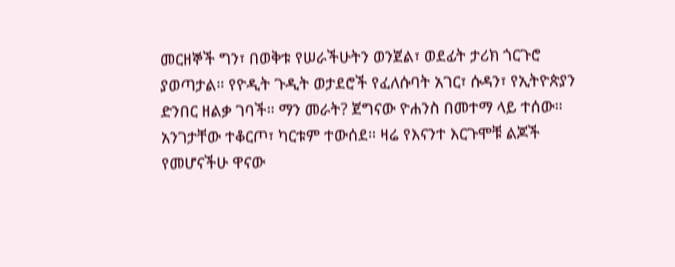መርዘኞች ግን፣ በወቅቱ የሠራችሁትን ወንጀል፣ ወደፊት ታሪክ ጎርጉሮ ያወጣታል። የዮዲት ጉዲት ወታደሮች የፈለሱባት አገር፣ ሱዳን፣ የኢትዮጵያን ድንበር ዘልቃ ገባች። ማን መራት? ጀግናው ዮሐንስ በመተማ ላይ ተሰው። አንገታቸው ተቆርጦ፣ ካርቱም ተውሰደ። ዛሬ የእናንተ እርጉሞቹ ልጆች የመሆናችሁ ዋናው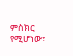ምስክር የሚሆነው፣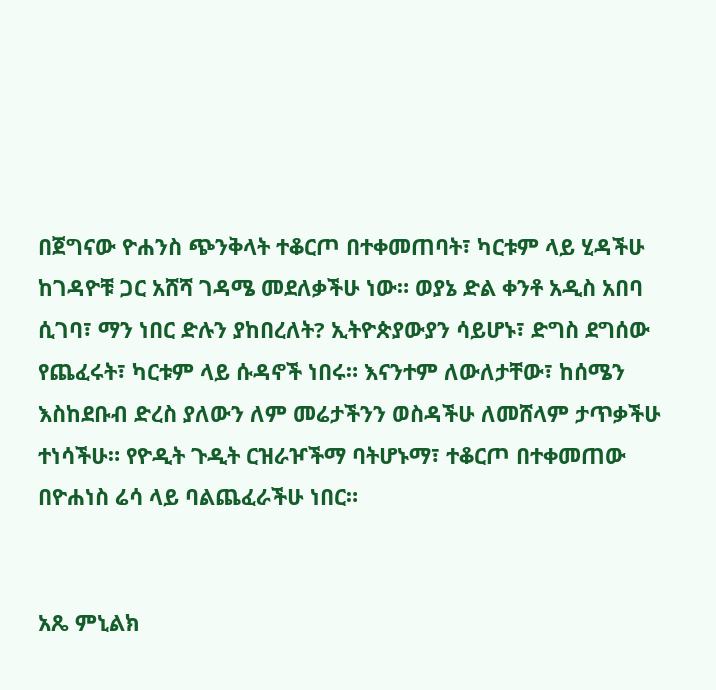በጀግናው ዮሐንስ ጭንቅላት ተቆርጦ በተቀመጠባት፣ ካርቱም ላይ ሂዳችሁ ከገዳዮቹ ጋር አሸሻ ገዳሜ መደለቃችሁ ነው። ወያኔ ድል ቀንቶ አዲስ አበባ ሲገባ፣ ማን ነበር ድሉን ያከበረለት? ኢትዮጵያውያን ሳይሆኑ፣ ድግስ ደግሰው የጨፈሩት፣ ካርቱም ላይ ሱዳኖች ነበሩ። እናንተም ለውለታቸው፣ ከሰሜን እስከደቡብ ድረስ ያለውን ለም መሬታችንን ወስዳችሁ ለመሸላም ታጥቃችሁ ተነሳችሁ። የዮዲት ጉዲት ርዝራዦችማ ባትሆኑማ፣ ተቆርጦ በተቀመጠው በዮሐነስ ሬሳ ላይ ባልጨፈራችሁ ነበር።


አጼ ምኒልክ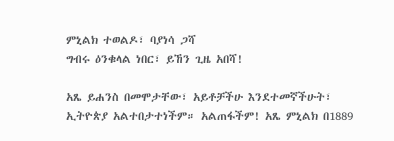ምኒልክ ተወልዶ፣ ባያነሳ ጋሻ
ግብሩ ዕንቁላል ነበር፣ ይኸን ጊዜ አበሻ!

አጼ ይሐንስ በመሞታቸው፣ አይቶቻችሁ እንደተመኛችሁት፣ ኢትዮጵያ አልተበታተነችም። አልጠፋችም! አጼ ምኒልክ በ1889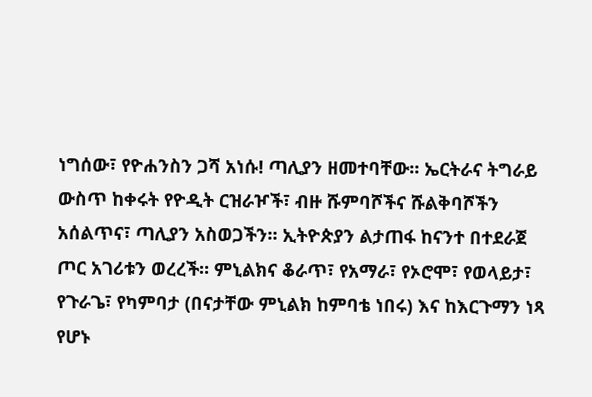ነግሰው፣ የዮሐንስን ጋሻ አነሱ! ጣሊያን ዘመተባቸው። ኤርትራና ትግራይ ውስጥ ከቀሩት የዮዲት ርዝራዦች፣ ብዙ ሹምባሾችና ሹልቅባሾችን አሰልጥና፣ ጣሊያን አስወጋችን። ኢትዮጵያን ልታጠፋ ከናንተ በተደራጀ ጦር አገሪቱን ወረረች። ምኒልክና ቆራጥ፣ የአማራ፣ የኦሮሞ፣ የወላይታ፣ የጉራጌ፣ የካምባታ (በናታቸው ምኒልክ ከምባቴ ነበሩ) እና ከእርጉማን ነጻ የሆኑ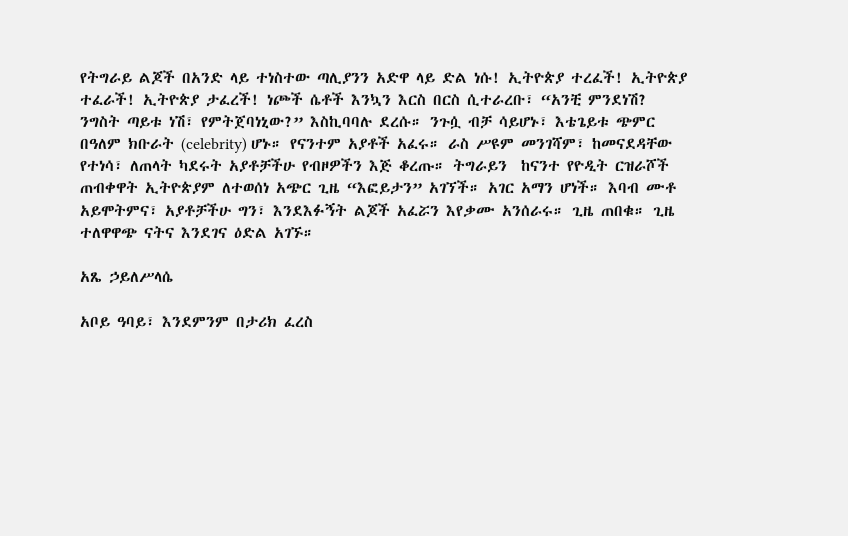የትግራይ ልጆች በአንድ ላይ ተነስተው ጣሊያንን አድዋ ላይ ድል ነሱ! ኢትዮጵያ ተረፈች! ኢትዮጵያ ተፈራች! ኢትዮጵያ ታፈረች! ነጮች ሴቶች እንኳን እርስ በርስ ሲተራረቡ፣ “አንቺ ምንደነሽ? ንግስት ጣይቱ ነሽ፣ የምትጀባነኒው?” እስኪባባሉ ደረሱ። ንጉሷ ብቻ ሳይሆኑ፣ እቴጌይቱ ጭምር በዓለም ክቡራት (celebrity) ሆኑ። የናንተም አያቶች አፈሩ። ራስ ሥዩም መንገሻም፣ ከመናደዳቸው የተነሳ፣ ለጠላት ካደሩት አያቶቻችሁ የብዞዎችን እጅ ቆረጡ። ትግራይን  ከናንተ የዮዲት ርዝራሾች ጠብቀዋት ኢትዮጵያም ለተወሰነ አጭር ጊዜ “እፎይታን” አገኘች። አገር አማን ሆነች። እባብ ሙቶ አይሞትምና፣ አያቶቻችሁ ግን፣ እንደእፉኝት ልጆች አፈሯን እየቃሙ አንሰራሩ። ጊዜ ጠበቁ። ጊዜ ተለዋዋጭ ናትና እንደገና ዕድል አገኙ።

አጼ ኃይለሥላሴ

አቦይ ዓባይ፣ እንደምንም በታሪክ ፈረስ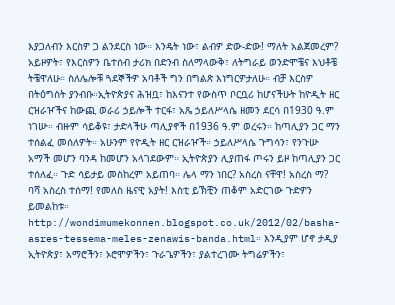እያጋለብን እርስዎ ጋ ልንደርስ ነው። እንዴት ነው፣ ልብዎ ድው-ድው! ማለት አልጀመረም? አይዞዎት፣ የእርስዎን ቤተሰብ ታሪክ በድንብ ስለማላውቅ፣ ለትግራይ ወንድሞቼና እህቶቼ ትቼዋለሁ። ስለሌሎቹ ጓደኞችዎ አባቶች ግን በግልጽ እነግርዎታለሁ። ብቻ እርስዎ በትዕግስት ያንብቡ።ኢትዮጵያና ሕዝቧ፣ ከእናንተ የውስጥ ቦርቧሪ ከሆናችሁት ከዮዲት ዘር ርዝራዦችና ከውጪ ወራሪ ኃይሎች ተርፋ፣ አጼ ኃይለሥላሴ ዘመን ደርሳ በ1930 ዓ.ም ነገሡ። ብዙም ሳይቆዩ፣ ታድላችሁ ጣሊያኖች በ1936 ዓ.ም ወረሩን። ከጣሊያን ጋር ማን ተሰልፈ መሰለዎት። አሁንም የዮዲት ዘር ርዝራዦች። ኃይለሥላሴ ጉግሳን፣ የንጉሡ አማች መሆን ባንዳ ከመሆን አላገደውም። ኢትዮጵያን ሊያጠፋ ጦሩን ይዞ ከጣሊያን ጋር ተሰለፈ። ጉድ ሳይታይ መስከረም አይጠባ። ሌላ ማን ነበር? አስረስ ናቸዋ! አስረስ ማ? ባሻ አስረስ ተሰማ! የመለስ ዜናዊ አያት! እስቲ ይኽቺን ጠቆም አድርገው ጉድዎን ይመልከቱ። http://wondimumekonnen.blogspot.co.uk/2012/02/basha-asres-tessema-meles-zenawis-banda.html። እንዲያም ሆኖ ታዲያ ኢትዮጵያ፣ አማሮችን፣ ኦሮሞዎችን፣ ጉራጌዎችን፣ ያልተረገሙ ትግሬዎችን፣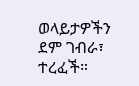ወላይታዎችን ደም ገብራ፣ ተረፈች።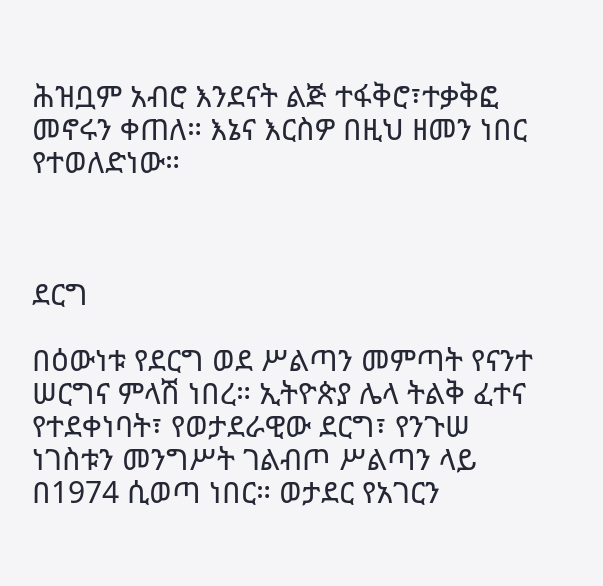ሕዝቧም አብሮ እንደናት ልጅ ተፋቅሮ፣ተቃቅፎ መኖሩን ቀጠለ። እኔና እርስዎ በዚህ ዘመን ነበር የተወለድነው።



ደርግ

በዕውነቱ የደርግ ወደ ሥልጣን መምጣት የናንተ ሠርግና ምላሽ ነበረ። ኢትዮጵያ ሌላ ትልቅ ፈተና የተደቀነባት፣ የወታደራዊው ደርግ፣ የንጉሠ ነገስቱን መንግሥት ገልብጦ ሥልጣን ላይ በ1974 ሲወጣ ነበር። ወታደር የአገርን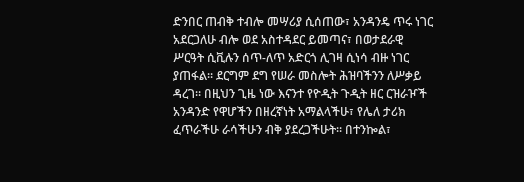ድንበር ጠብቅ ተብሎ መሣሪያ ሲሰጠው፣ አንዳንዴ ጥሩ ነገር አደርጋለሁ ብሎ ወደ አስተዳደር ይመጣና፣ በወታደራዊ ሥርዓት ሲቪሉን ሰጥ-ለጥ አድርጎ ሊገዛ ሲነሳ ብዙ ነገር ያጠፋል። ደርግም ደግ የሠራ መስሎት ሕዝባችንን ለሥቃይ ዳረገ። በዚህን ጊዜ ነው እናንተ የዮዲት ጉዲት ዘር ርዝራዦች አንዳንድ የዋሆችን በዘረኛነት አማልላችሁ፣ የሌለ ታሪክ ፈጥራችሁ ራሳችሁን ብቅ ያደረጋችሁት። በተንኰል፣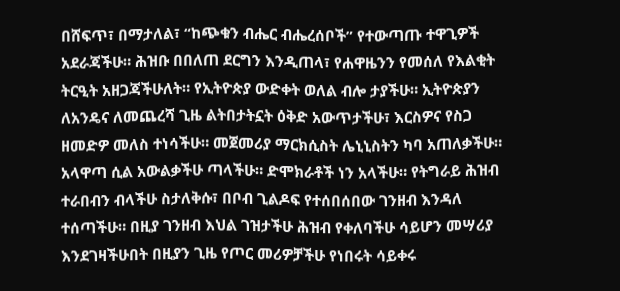በሸፍጥ፣ በማታለል፣ “ከጭቁን ብሔር ብሔረሰቦች” የተውጣጡ ተዋጊዎች አደራጃችሁ። ሕዝቡ በበለጠ ደርግን እንዲጠላ፣ የሐዋዜንን የመሰለ የእልቂት ትርዒት አዘጋጃችሁለት። የኢትዮጵያ ውድቀት ወለል ብሎ ታያችሁ። ኢትዮጵያን ለአንዴና ለመጨረሻ ጊዜ ልትበታትኗት ዕቅድ አውጥታችሁ፣ እርስዎና የስጋ ዘመድዎ መለስ ተነሳችሁ። መጀመሪያ ማርክሲስት ሌኒኒስትን ካባ አጠለቃችሁ። አላዋጣ ሲል አውልቃችሁ ጣላችሁ። ድሞክራቶች ነን አላችሁ። የትግራይ ሕዝብ ተራበብን ብላችሁ ስታለቅሱ፣ በቦብ ጊልዶፍ የተሰበሰበው ገንዘብ እንዳለ ተሰጣችሁ። በዚያ ገንዘብ እህል ገዝታችሁ ሕዝብ የቀለባችሁ ሳይሆን መሣሪያ እንደገዛችሁበት በዚያን ጊዜ የጦር መሪዎቻችሁ የነበሩት ሳይቀሩ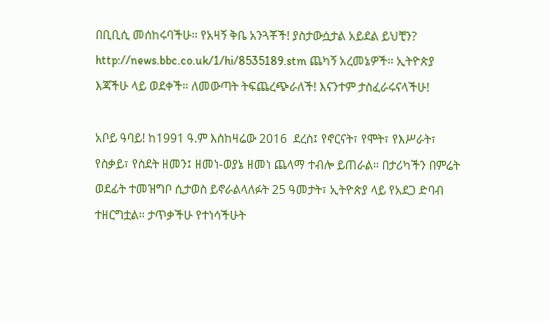በቢቢሲ መሰከሩባችሁ። የአዛኝ ቅቤ አንጓቾች! ያስታውሷታል አይደል ይህቺን? http://news.bbc.co.uk/1/hi/8535189.stm ጨካኝ አረመኔዎች። ኢትዮጵያ እጃችሁ ላይ ወደቀች። ለመውጣት ትፍጨረጭራለች! እናንተም ታስፈራሩናላችሁ!

አቦይ ዓባይ! ከ1991 ዓ.ም እስከዛሬው 2016  ደረስ፤ የኖርናት፣ የሞት፣ የእሥራት፣ የስቃይ፣ የስደት ዘመን፤ ዘመነ-ወያኔ ዘመነ ጨላማ ተብሎ ይጠራል። በታሪካችን በምሬት ወደፊት ተመዝግቦ ሲታወስ ይኖራልላለፉት 25 ዓመታት፣ ኢትዮጵያ ላይ የአደጋ ድባብ ተዘርግቷል። ታጥቃችሁ የተነሳችሁት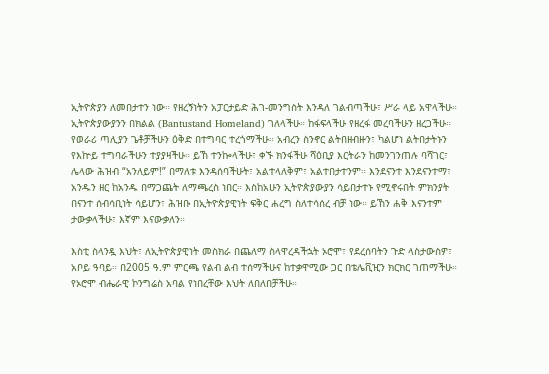ኢትዮጵያን ለመበታተን ነው። የዘረኝነትን አፓርታይድ ሕገ-መንግስት እንዳለ ገልብጣችሁ፣ ሥራ ላይ አዋላችሁ። ኢትዮጵያውያንን በክልል (Bantustand Homeland) ገለላችሁ። ከፋፍላችሁ የዘረፋ መረባችሁን ዘረጋችሁ። የወራሪ ጣሊያን ጌቶቻችሁን ዕቅድ በተግባር ተረጎማችሁ። አብረን ስንኖር ልትበዘብዙን፣ ካልሆነ ልትበታትኑን የእኵይ ተግባራችሁን ተያያዛችሁ። ይኸ ተንኰላችሁ፣ ቀኙ ክንፋችሁ ሻዕቢያ እርትራን ከመንገንጠሉ ባሻገር፣ ሌላው ሕዝብ “አንለይም!” በማለቱ እንዳሰባችሁት፣ አልተላለቅም፣ አልተበታተንም። እንደናንተ እንደናንተማ፣ አንዱን ዘር ከአንዱ በማጋጨት ለማጫረስ ነበር። እስከአሁን ኢትዮጵያውያን ሳይበታተኑ የሚኖሩበት ምክንያት በናንተ ሰብሳቢነት ሳይሆን፣ ሕዝቡ በኢትዮጵያዊነት ፍቅር ሐረግ ስለተሳሰረ ብቻ ነው። ይኸን ሐቅ እናንተም ታውቃላችሁ፣ እኛም እናውቃለን።

እስቲ ስላንዷ እህት፣ ለኢትዮጵያዊነት መስክራ በጨለማ ስላዋረዳችኋት ኦሮሞ፣ የደረሰባትን ጉድ ላስታውስዎ፣ አቦይ ዓባይ። በ2005 ዓ.ም ምርጫ የልብ ልብ ተሰማችሁና ከተቃዋሚው ጋር በቴሌቪዢን ክርክር ገጠማችሁ። የኦሮሞ ብሔራዊ ኮንግሬስ አባል የነበረቸው እህት ለበለበቻችሁ።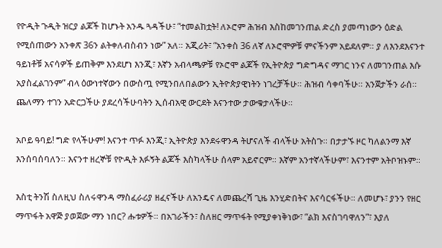የዮዲት ጉዲት ዝርያ ልጆች ከሆኑት አንዱ ጓዳችሁ፣ “ተመልከቷት! ለኦሮም ሕዝብ እስከመገንጠል ድረስ ያመጣነውን ዕድል የሚሰጠውን አንቀጽ 36ን ልትቀለብስብን ነው” አለ። አጂሪት፣ “አንቀስ 36 ለኛ ለኦሮሞዎቹ ምናችንም አይደለም። ያ ለእንደእናንተ ዓይነቶቹ አናሳዎች ይጠቅም እንደሆነ እንጂ፣ እኛን አብላጫዎቹ የኦሮሞ ልጆች የኢትዮጵያ ግድግዳና ማገር ነንና ለመገንጠል እሱ አያስፈልገንም” ብላ ዕውነተኛውን በውስጧ የሚንበለበልውን ኢትዮጵያዊነትን ነገረቻችሁ። ሕዝብ ሳቀባችሁ። አንጀታችን ራሰ። ጨለማን ተገን አድርጋችሁ ያደረሳችሁባትን ኢሰብአዊ ውርደት እናንተው ታውቁታላችሁ።

አቦይ ዓባይ! ግድ የላችሁም! እናንተ ጥፉ እንጂ፣ ኢትዮጵያ እንደሩዋንዳ ትሆናለች ብላችሁ አትስጉ። በታታኙ ዞር ካለልንማ እኛ እንሰባሰባለን። እናንተ ዘረኞቹ የዮዲት እፉኝት ልጆች እስካላችሁ ሰላም አይኖርም። እኛም አንተኛላችሁም፣ እናንተም አትቦዝኑም።

እስቲ ትንሽ ስለዚህ ስለሩዋንዳ ማስፈራሪያ ዘፈናችሁ ለአንዴና ለመጨረሻ ጊዜ እንሂድበትና እናሳርፋችሁ። ለመሆኑ፣ ያንን የዘር ማጥፋት አዋጅ ያወጀው ማን ነበር? ሑቱዎች። በአገራችን፣ ስለዘር ማጥፋት የሚያቀነቅነው፣ “ልክ እናስገባዋለን”፣ እያለ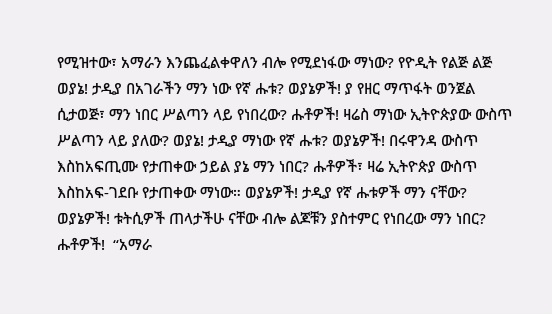የሚዝተው፣ አማራን እንጨፈልቀዋለን ብሎ የሚደነፋው ማነው? የዮዲት የልጅ ልጅ ወያኔ! ታዲያ በአገራችን ማን ነው የኛ ሑቱ? ወያኔዎች! ያ የዘር ማጥፋት ወንጀል ሲታወጅ፣ ማን ነበር ሥልጣን ላይ የነበረው? ሑቶዎች! ዛሬስ ማነው ኢትዮጵያው ውስጥ ሥልጣን ላይ ያለው? ወያኔ! ታዲያ ማነው የኛ ሑቱ? ወያኔዎች! በሩዋንዳ ውስጥ እስከአፍጢሙ የታጠቀው ኃይል ያኔ ማን ነበር? ሑቶዎች፣ ዛሬ ኢትዮጵያ ውስጥ እስከአፍ-ገደቡ የታጠቀው ማነው። ወያኔዎች! ታዲያ የኛ ሑቱዎች ማን ናቸው? ወያኔዎች! ቱትሲዎች ጠላታችሁ ናቸው ብሎ ልጆቹን ያስተምር የነበረው ማን ነበር? ሑቶዎች!  “አማራ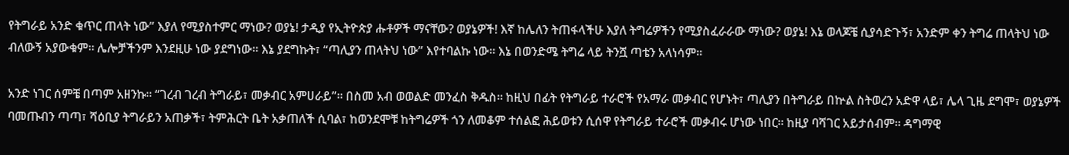የትግራይ አንድ ቁጥር ጠላት ነው” እያለ የሚያስተምር ማነው? ወያኔ! ታዲያ የኢትዮጵያ ሑቶዎች ማናቸው? ወያኔዎች! እኛ ከሌለን ትጠፋላችሁ እያለ ትግሬዎችን የሚያስፈራራው ማነው? ወያኔ! እኔ ወላጆቼ ሲያሳድጉኝ፣ አንድም ቀን ትግሬ ጠላትህ ነው ብለውኝ አያውቁም። ሌሎቻችንም እንደዚሁ ነው ያደግነው። እኔ ያደግኩት፣ “ጣሊያን ጠላትህ ነው” እየተባልኩ ነው። እኔ በወንድሜ ትግሬ ላይ ትንሿ ጣቴን አላነሳም።

አንድ ነገር ሰምቼ በጣም አዘንኩ። “ገረብ ገረብ ትግራይ፣ መቃብር አምሀራይ”። በስመ አብ ወወልድ መንፈስ ቅዱስ። ከዚህ በፊት የትግራይ ተራሮች የአማራ መቃብር የሆኑት፣ ጣሊያን በትግራይ በኵል ስትወረን አድዋ ላይ፣ ሌላ ጊዜ ደግሞ፣ ወያኔዎች ባመጡብን ጣጣ፣ ሻዕቢያ ትግራይን አጠቃች፣ ትምሕርት ቤት አቃጠለች ሲባል፣ ከወንደሞቹ ከትግሬዎች ጎን ለመቆም ተሰልፎ ሕይወቱን ሲሰዋ የትግራይ ተራሮች መቃብሩ ሆነው ነበር። ከዚያ ባሻገር አይታሰብም። ዳግማዊ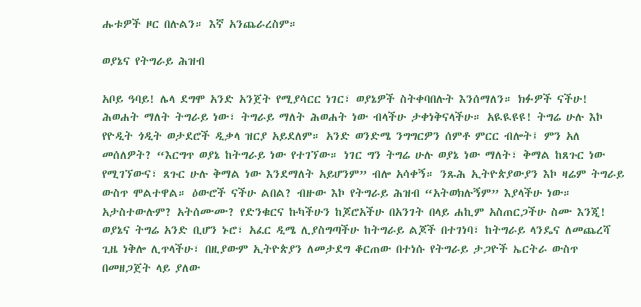ሑቱዎች ዞር በሉልን። እኛ አንጨራረስም።

ወያኔና የትግራይ ሕዝብ

አቦይ ዓባይ! ሌላ ደግሞ አንድ አንጀት የሚያሳርር ነገር፣ ወያኔዎች ስትቀባበሉት እንሰማለን። ክፉዎች ናችሁ! ሕወሐት ማለት ትግራይ ነው፣ ትግራይ ማለት ሕወሐት ነው ብላችሁ ታቀነቅናላችሁ። አዪዪዩዩ! ትግሬ ሁሉ እኮ የዮዲት ጎዲት ወታደሮች ዲቃላ ዝርያ አይደለም። አንድ ወንድሜ ንግግርዎን ሰምቶ ምርር ብሎት፤ ምን አለ መሰለዎት? “እርግጥ ወያኔ ከትግራይ ነው የተገኘው። ነገር ግን ትግሬ ሁሉ ወያኔ ነው ማለት፣ ቅማል ከጸጉር ነው የሚገኘውና፣ ጸጉር ሁሉ ቅማል ነው እንደማለት አይሆንም” ብሎ አሳቀኝ። ንጹሕ ኢትዮጵያውያን እኮ ዛሬም ትግራይ ውስጥ ሞልተዋል። ዕውሮች ናችሁ ልበል? ብዙው እኮ የትግራይ ሕዝብ “አትወክሉኝም” እያላችሁ ነው። አታስተውሉም? አትሰሙሙ? የድንቁርና ኩካችሁን ከጆሮአችሁ በአንገት በላይ ሐኪም አስጠርጋችሁ ስሙ እንጂ! ወያኔና ትግሬ አንድ ቢሆን ኑሮ፣ አፈር ዲሜ ሊያስግጣችሁ ከትግራይ ልጆች በተገነባ፣ ከትግራይ ላንዴና ለመጨረሻ ጊዜ ነቅሎ ሊጥላችሁ፣ በዚያውም ኢትዮጵያን ለመታደግ ቆርጠው በተነሱ የትግራይ ታጋዮች ኤርትራ ውስጥ በመዘጋጀት ላይ ያለው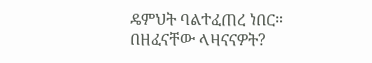ዴምህት ባልተፈጠረ ነበር። በዘፈናቸው ላዛናናዎት?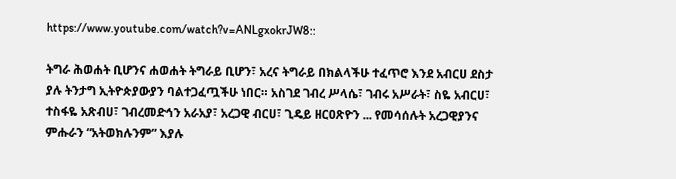https://www.youtube.com/watch?v=ANLgxokrJW8::

ትግራ ሕወሐት ቢሆንና ሐወሐት ትግራይ ቢሆን፣ አረና ትግራይ በክልላችሁ ተፈጥሮ እንደ አብርሀ ደስታ ያሉ ትንታግ ኢትዮጵያውያን ባልተጋፈጧችሁ ነበር። አስገደ ገብረ ሥላሴ፣ ገብሩ አሥራት፣ ስዬ አብርሀ፣ ተስፋዬ አጽብሀ፣ ገብረመድኅን አራአያ፣ አረጋዊ ብርሀ፣ ጊዴይ ዘርዐጽዮን ... የመሳሰሉት አረጋዊያንና ምሑራን “አትወክሉንም” እያሉ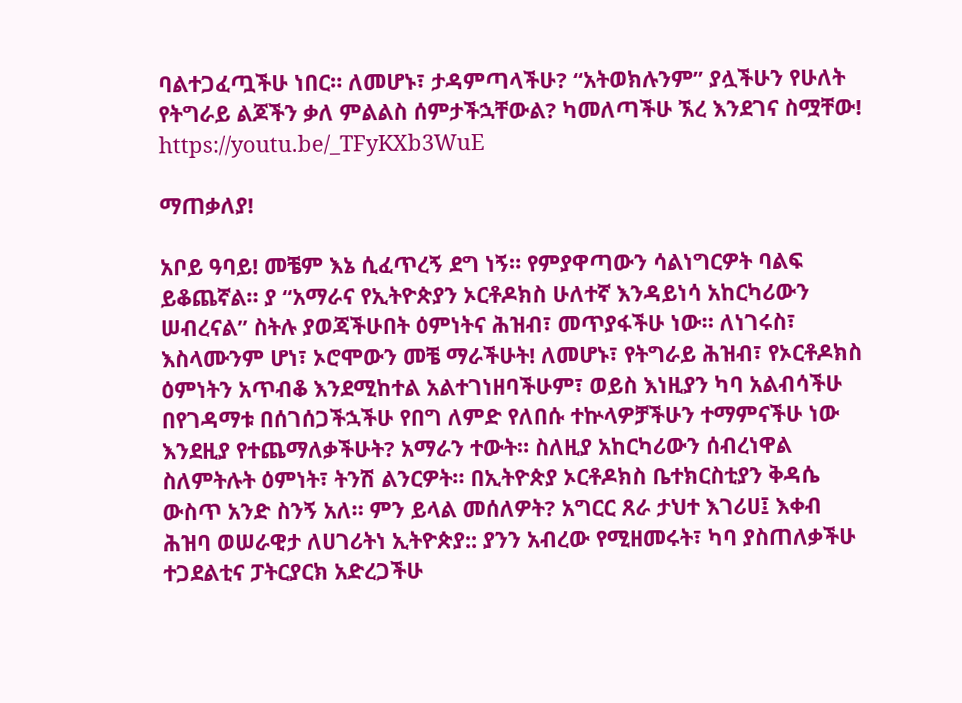ባልተጋፈጧችሁ ነበር። ለመሆኑ፣ ታዳምጣላችሁ? “አትወክሉንም” ያሏችሁን የሁለት የትግራይ ልጆችን ቃለ ምልልስ ሰምታችኋቸውል? ካመለጣችሁ ኧረ እንደገና ስሟቸው! https://youtu.be/_TFyKXb3WuE

ማጠቃለያ!

አቦይ ዓባይ! መቼም እኔ ሲፈጥረኝ ደግ ነኝ። የምያዋጣውን ሳልነግርዎት ባልፍ ይቆጨኛል። ያ “አማራና የኢትዮጵያን ኦርቶዶክስ ሁለተኛ እንዳይነሳ አከርካሪውን ሠብረናል” ስትሉ ያወጃችሁበት ዕምነትና ሕዝብ፣ መጥያፋችሁ ነው። ለነገሩስ፣ እስላሙንም ሆነ፣ ኦሮሞውን መቼ ማራችሁት! ለመሆኑ፣ የትግራይ ሕዝብ፣ የኦርቶዶክስ ዕምነትን አጥብቆ እንደሚከተል አልተገነዘባችሁም፣ ወይስ እነዚያን ካባ አልብሳችሁ በየገዳማቱ በሰገሰጋችኋችሁ የበግ ለምድ የለበሱ ተኵላዎቻችሁን ተማምናችሁ ነው እንደዚያ የተጨማለቃችሁት? አማራን ተውት። ስለዚያ አከርካሪውን ሰብረነዋል ስለምትሉት ዕምነት፣ ትንሽ ልንርዎት። በኢትዮጵያ ኦርቶዶክስ ቤተክርስቲያን ቅዳሴ ውስጥ አንድ ስንኝ አለ። ምን ይላል መሰለዎት? አግርር ጸራ ታህተ እገሪሀ፤ እቀብ ሕዝባ ወሠራዊታ ለሀገሪትነ ኢትዮጵያ:: ያንን አብረው የሚዘመሩት፣ ካባ ያስጠለቃችሁ ተጋደልቲና ፓትርያርክ አድረጋችሁ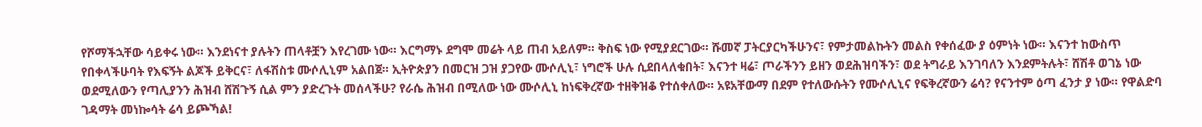የሾማችኋቸው ሳይቀሩ ነው። እንደነናተ ያሉትን ጠላቶቿን እየረገሙ ነው። እርግማኑ ደግሞ መሬት ላይ ጠብ አይለም። ቅስፍ ነው የሚያደርገው። ሹመኛ ፓትርያርካችሁንና፣ የምታመልኩትን መልስ የቀሰፈው ያ ዕምነት ነው። እናንተ ከውስጥ የበቀላችሁባት የእፍኝት ልጆች ይቅርና፣ ለፋሽስቱ ሙሶሊኒም አልበጀ። ኢትዮጵያን በመርዝ ጋዝ ያጋየው ሙሶሊኒ፣ ነግሮች ሁሉ ሲደበላለቁበት፣ እናንተ ዛሬ፣ ጦራችንን ይዘን ወደሕዝባችን፣ ወደ ትግራይ እንገባለን እንደምትሉት፣ ሸሽቶ ወገኔ ነው ወደሚለውን የጣሊያንን ሕዝብ ሸሽጉኝ ሲል ምን ያድረጉት መሰላችሁ? የራሴ ሕዝብ በሚለው ነው ሙሶሊኒ ከነፍቅረኛው ተዘቅዝቆ የተሰቀለው። አዩአቸውማ በደም የተለውሱትን የሙሶሊኒና የፍቅረኛውን ሬሳ? የናንተም ዕጣ ፈንታ ያ ነው። የዋልድባ ገዳማት መነኰሳት ሬሳ ይጮኻል!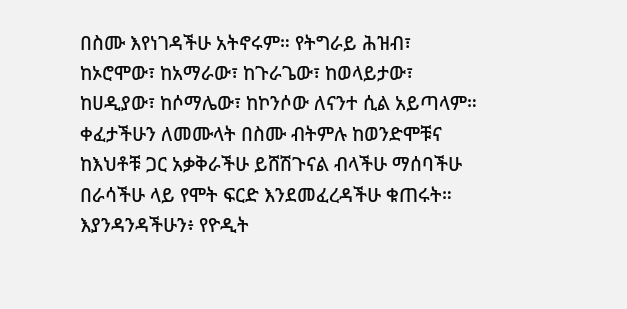በስሙ እየነገዳችሁ አትኖሩም። የትግራይ ሕዝብ፣ ከኦሮሞው፣ ከአማራው፣ ከጉራጌው፣ ከወላይታው፣ ከሀዲያው፣ ከሶማሌው፣ ከኮንሶው ለናንተ ሲል አይጣላም። ቀፈታችሁን ለመሙላት በስሙ ብትምሉ ከወንድሞቹና ከእህቶቹ ጋር አቃቅራችሁ ይሸሽጉናል ብላችሁ ማሰባችሁ በራሳችሁ ላይ የሞት ፍርድ እንደመፈረዳችሁ ቁጠሩት። እያንዳንዳችሁን፥ የዮዲት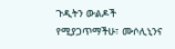ጉዲትን ውልዶች የሚያጋጥማችሁ፣ ሙሶሊኒንና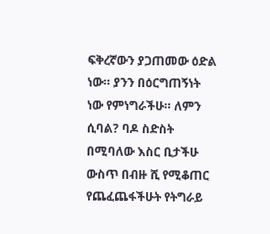ፍቅረኛውን ያጋጠመው ዕድል ነው። ያንን በዕርግጠኝነት ነው የምነግራችሁ። ለምን ሲባል? ባዶ ስድስት በሚባለው እስር ቢታችሁ ውስጥ በብዙ ሺ የሚቆጠር የጨፈጨፋችሁት የትግራይ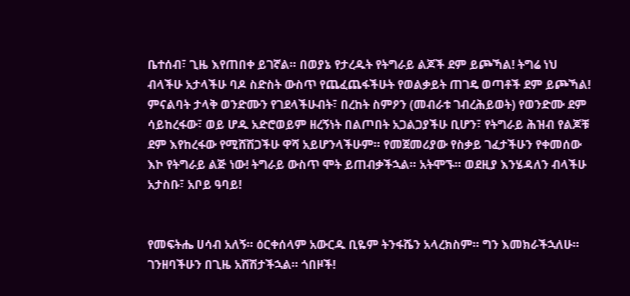ቤተሰብ፣ ጊዜ እየጠበቀ ይገኛል። በወያኔ የታረዱት የትግራይ ልጆች ደም ይጮኻል! ትግሬ ነህ ብላችሁ አታላችሁ ባዶ ስድስት ውስጥ የጨፈጨፋችሁት የወልቃይት ጠገዴ ወጣቶች ደም ይጮኻል! ምናልባት ታላቅ ወንድሙን የገደላችሁብት፣ በረከት ስምዖን (መብራቱ ገብረሕይወት) የወንድሙ ደም ሳይከረፋው፣ ወይ ሆዱ አድሮወይም ዘረኝነት በልጦበት አጋልጋያችሁ ቢሆን፣ የትግራይ ሕዝብ የልጆቹ ደም እየከረፋው የሚሸሽጋችሁ ዋሻ አይሆንላችሁም። የመጀመሪያው የስቃይ ገፈታችሁን የቀመሰው እኮ የትግራይ ልጅ ነው! ትግራይ ውስጥ ሞት ይጠብቃችኋል። አትሞኙ። ወደዚያ እንሄዳለን ብላችሁ አታስቡ፣ አቦይ ዓባይ!


የመፍትሔ ሀሳብ አለኝ። ዕርቀሰላም አውርዱ ቢዬም ትንፋሼን አላረክስም። ግን እመክራችኋለሁ። ገንዘባችሁን በጊዜ አሸሽታችኋል። ጎበዞች!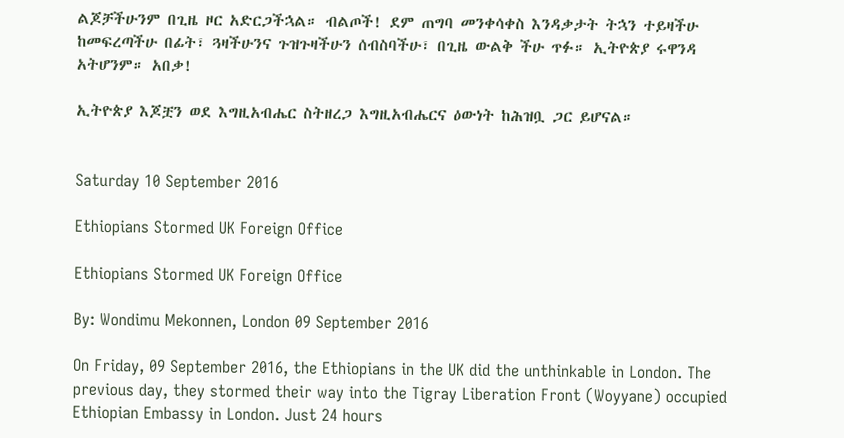ልጆቻችሁንም በጊዜ ዞር አድርጋችኋል። ብልጦች! ደም ጠግባ መንቀሳቀስ እንዳቃታት ትኋን ተይዛችሁ ከመፍረጣችሁ በፊት፣ ጓዛችሁንና ጉዝጉዛችሁን ሰብስባችሁ፣ በጊዜ ውልቅ ችሁ ጥፉ። ኢትዮጵያ ሩዋንዳ አትሆንም። አበቃ!

ኢትዮጵያ እጆቿን ወደ እግዚአብሔር ስትዘረጋ እግዚአብሔርና ዕውነት ከሕዝቧ ጋር ይሆናል።


Saturday 10 September 2016

Ethiopians Stormed UK Foreign Office

Ethiopians Stormed UK Foreign Office

By: Wondimu Mekonnen, London 09 September 2016

On Friday, 09 September 2016, the Ethiopians in the UK did the unthinkable in London. The previous day, they stormed their way into the Tigray Liberation Front (Woyyane) occupied Ethiopian Embassy in London. Just 24 hours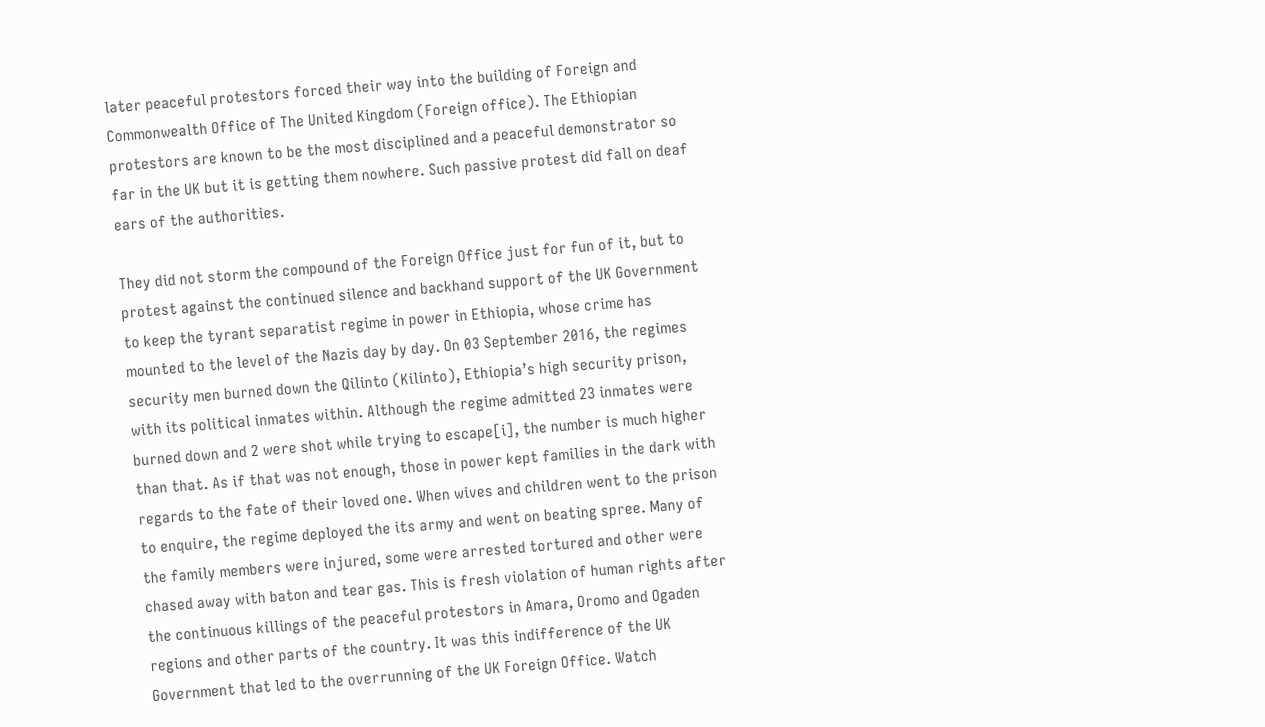later peaceful protestors forced their way into the building of Foreign and Commonwealth Office of The United Kingdom (Foreign office). The Ethiopian protestors are known to be the most disciplined and a peaceful demonstrator so far in the UK but it is getting them nowhere. Such passive protest did fall on deaf ears of the authorities.

They did not storm the compound of the Foreign Office just for fun of it, but to protest against the continued silence and backhand support of the UK Government to keep the tyrant separatist regime in power in Ethiopia, whose crime has mounted to the level of the Nazis day by day. On 03 September 2016, the regimes security men burned down the Qilinto (Kilinto), Ethiopia’s high security prison, with its political inmates within. Although the regime admitted 23 inmates were burned down and 2 were shot while trying to escape[i], the number is much higher than that. As if that was not enough, those in power kept families in the dark with regards to the fate of their loved one. When wives and children went to the prison to enquire, the regime deployed the its army and went on beating spree. Many of the family members were injured, some were arrested tortured and other were chased away with baton and tear gas. This is fresh violation of human rights after the continuous killings of the peaceful protestors in Amara, Oromo and Ogaden regions and other parts of the country. It was this indifference of the UK Government that led to the overrunning of the UK Foreign Office. Watch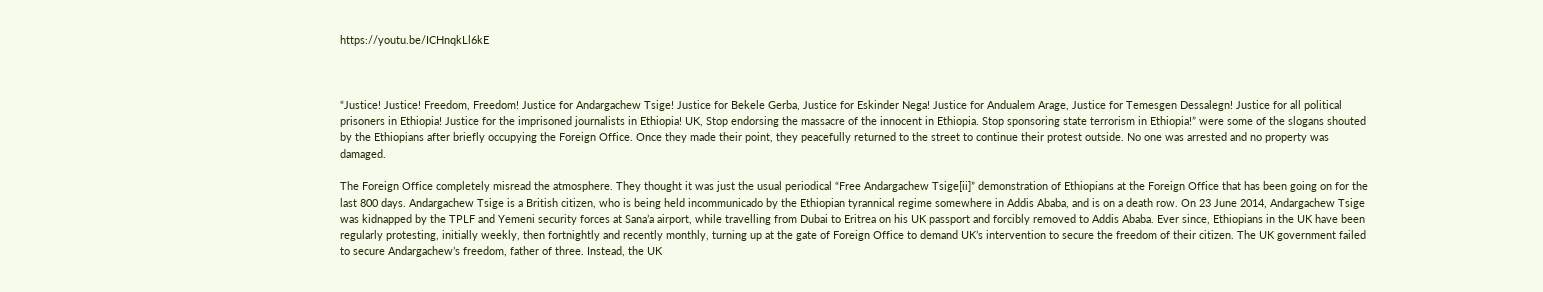https://youtu.be/ICHnqkLl6kE



“Justice! Justice! Freedom, Freedom! Justice for Andargachew Tsige! Justice for Bekele Gerba, Justice for Eskinder Nega! Justice for Andualem Arage, Justice for Temesgen Dessalegn! Justice for all political prisoners in Ethiopia! Justice for the imprisoned journalists in Ethiopia! UK, Stop endorsing the massacre of the innocent in Ethiopia. Stop sponsoring state terrorism in Ethiopia!” were some of the slogans shouted by the Ethiopians after briefly occupying the Foreign Office. Once they made their point, they peacefully returned to the street to continue their protest outside. No one was arrested and no property was damaged.

The Foreign Office completely misread the atmosphere. They thought it was just the usual periodical “Free Andargachew Tsige[ii]” demonstration of Ethiopians at the Foreign Office that has been going on for the last 800 days. Andargachew Tsige is a British citizen, who is being held incommunicado by the Ethiopian tyrannical regime somewhere in Addis Ababa, and is on a death row. On 23 June 2014, Andargachew Tsige was kidnapped by the TPLF and Yemeni security forces at Sana’a airport, while travelling from Dubai to Eritrea on his UK passport and forcibly removed to Addis Ababa. Ever since, Ethiopians in the UK have been regularly protesting, initially weekly, then fortnightly and recently monthly, turning up at the gate of Foreign Office to demand UK’s intervention to secure the freedom of their citizen. The UK government failed to secure Andargachew’s freedom, father of three. Instead, the UK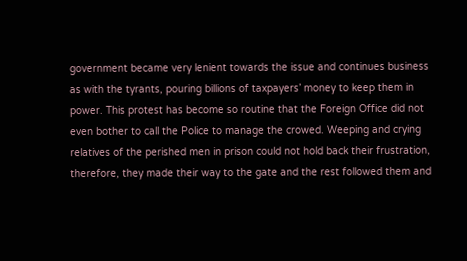government became very lenient towards the issue and continues business as with the tyrants, pouring billions of taxpayers’ money to keep them in power. This protest has become so routine that the Foreign Office did not even bother to call the Police to manage the crowed. Weeping and crying relatives of the perished men in prison could not hold back their frustration, therefore, they made their way to the gate and the rest followed them and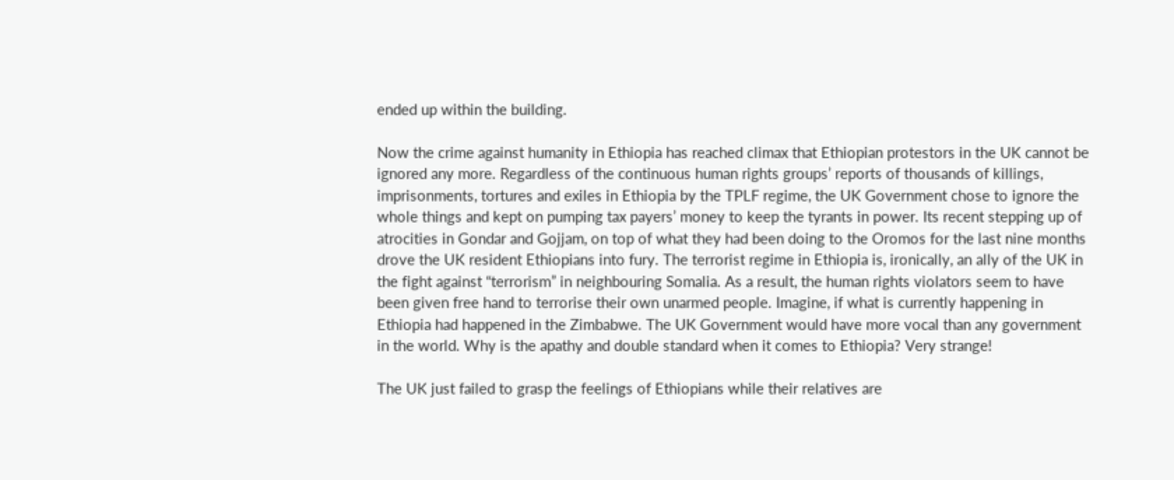ended up within the building.

Now the crime against humanity in Ethiopia has reached climax that Ethiopian protestors in the UK cannot be ignored any more. Regardless of the continuous human rights groups’ reports of thousands of killings, imprisonments, tortures and exiles in Ethiopia by the TPLF regime, the UK Government chose to ignore the whole things and kept on pumping tax payers’ money to keep the tyrants in power. Its recent stepping up of atrocities in Gondar and Gojjam, on top of what they had been doing to the Oromos for the last nine months drove the UK resident Ethiopians into fury. The terrorist regime in Ethiopia is, ironically, an ally of the UK in the fight against “terrorism” in neighbouring Somalia. As a result, the human rights violators seem to have been given free hand to terrorise their own unarmed people. Imagine, if what is currently happening in Ethiopia had happened in the Zimbabwe. The UK Government would have more vocal than any government in the world. Why is the apathy and double standard when it comes to Ethiopia? Very strange!

The UK just failed to grasp the feelings of Ethiopians while their relatives are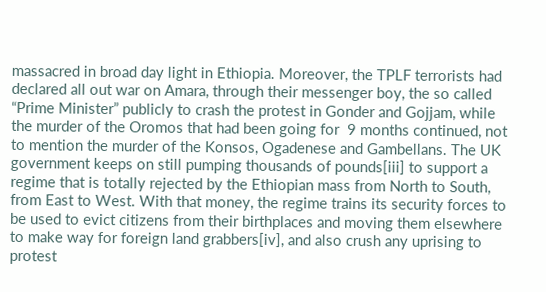massacred in broad day light in Ethiopia. Moreover, the TPLF terrorists had declared all out war on Amara, through their messenger boy, the so called “Prime Minister” publicly to crash the protest in Gonder and Gojjam, while the murder of the Oromos that had been going for  9 months continued, not to mention the murder of the Konsos, Ogadenese and Gambellans. The UK government keeps on still pumping thousands of pounds[iii] to support a regime that is totally rejected by the Ethiopian mass from North to South, from East to West. With that money, the regime trains its security forces to be used to evict citizens from their birthplaces and moving them elsewhere to make way for foreign land grabbers[iv], and also crush any uprising to protest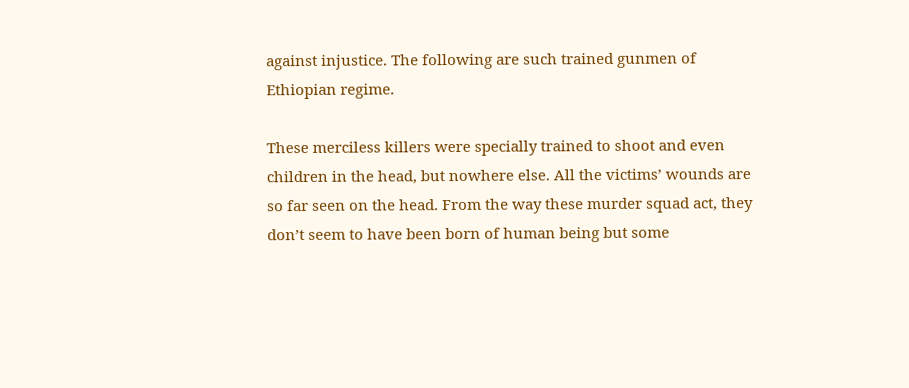against injustice. The following are such trained gunmen of Ethiopian regime.

These merciless killers were specially trained to shoot and even children in the head, but nowhere else. All the victims’ wounds are so far seen on the head. From the way these murder squad act, they don’t seem to have been born of human being but some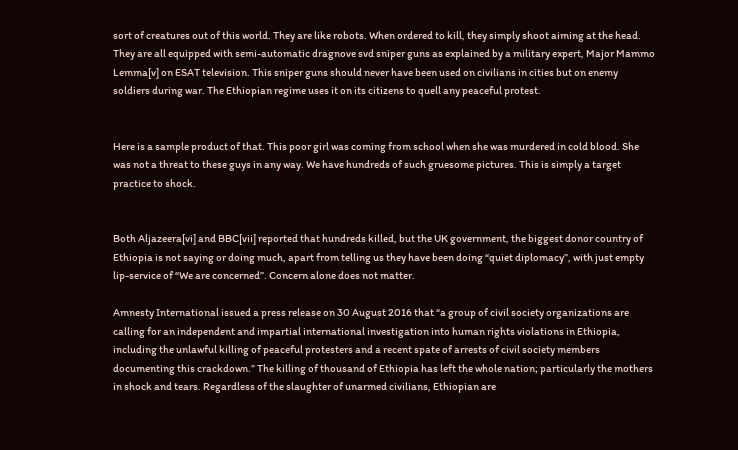sort of creatures out of this world. They are like robots. When ordered to kill, they simply shoot aiming at the head. They are all equipped with semi-automatic dragnove svd sniper guns as explained by a military expert, Major Mammo Lemma[v] on ESAT television. This sniper guns should never have been used on civilians in cities but on enemy soldiers during war. The Ethiopian regime uses it on its citizens to quell any peaceful protest.


Here is a sample product of that. This poor girl was coming from school when she was murdered in cold blood. She was not a threat to these guys in any way. We have hundreds of such gruesome pictures. This is simply a target practice to shock.


Both Aljazeera[vi] and BBC[vii] reported that hundreds killed, but the UK government, the biggest donor country of Ethiopia is not saying or doing much, apart from telling us they have been doing “quiet diplomacy”, with just empty lip-service of “We are concerned”. Concern alone does not matter.

Amnesty International issued a press release on 30 August 2016 that “a group of civil society organizations are calling for an independent and impartial international investigation into human rights violations in Ethiopia, including the unlawful killing of peaceful protesters and a recent spate of arrests of civil society members documenting this crackdown.” The killing of thousand of Ethiopia has left the whole nation; particularly the mothers in shock and tears. Regardless of the slaughter of unarmed civilians, Ethiopian are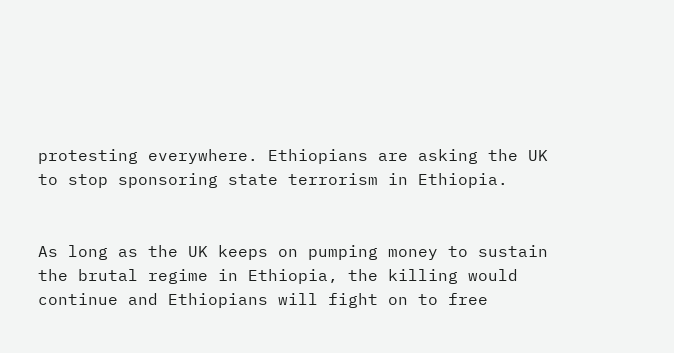protesting everywhere. Ethiopians are asking the UK to stop sponsoring state terrorism in Ethiopia.


As long as the UK keeps on pumping money to sustain the brutal regime in Ethiopia, the killing would continue and Ethiopians will fight on to free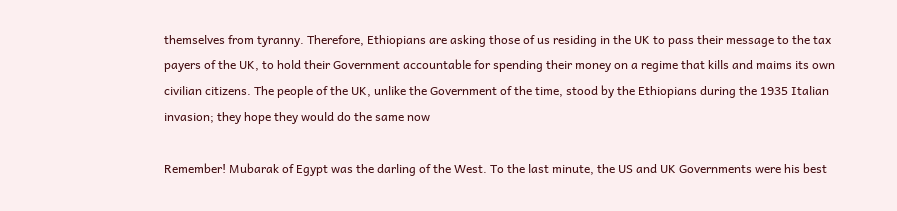themselves from tyranny. Therefore, Ethiopians are asking those of us residing in the UK to pass their message to the tax payers of the UK, to hold their Government accountable for spending their money on a regime that kills and maims its own civilian citizens. The people of the UK, unlike the Government of the time, stood by the Ethiopians during the 1935 Italian invasion; they hope they would do the same now

Remember! Mubarak of Egypt was the darling of the West. To the last minute, the US and UK Governments were his best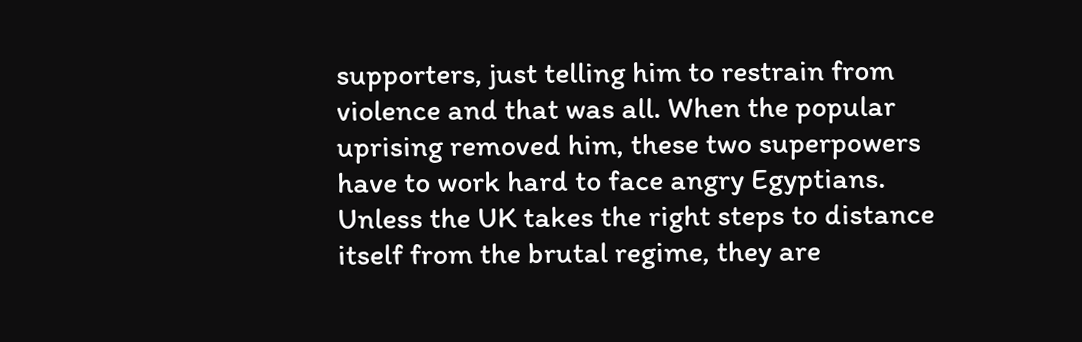supporters, just telling him to restrain from violence and that was all. When the popular uprising removed him, these two superpowers have to work hard to face angry Egyptians. Unless the UK takes the right steps to distance itself from the brutal regime, they are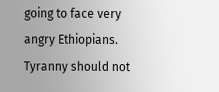going to face very angry Ethiopians. Tyranny should not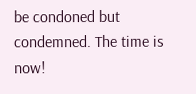be condoned but condemned. The time is now!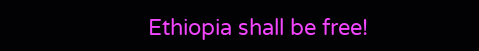Ethiopia shall be free!